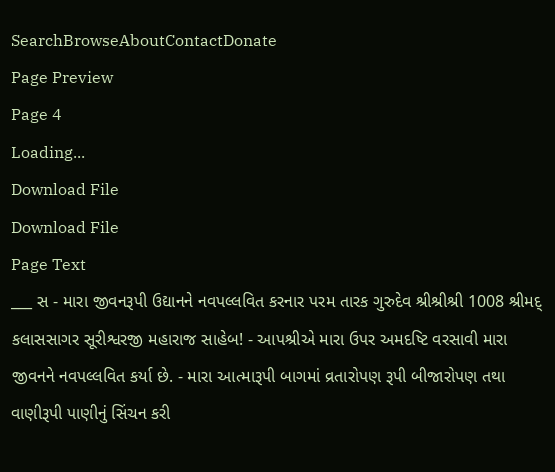SearchBrowseAboutContactDonate
Page Preview
Page 4
Loading...
Download File
Download File
Page Text
___ સ - મારા જીવનરૂપી ઉદ્યાનને નવપલ્લવિત કરનાર પરમ તારક ગુરુદેવ શ્રીશ્રીશ્રી 1008 શ્રીમદ્ કલાસસાગર સૂરીશ્વરજી મહારાજ સાહેબ! - આપશ્રીએ મારા ઉપર અમદષ્ટિ વરસાવી મારા જીવનને નવપલ્લવિત કર્યા છે. - મારા આત્મારૂપી બાગમાં વ્રતારોપણ રૂપી બીજારોપણ તથા વાણીરૂપી પાણીનું સિંચન કરી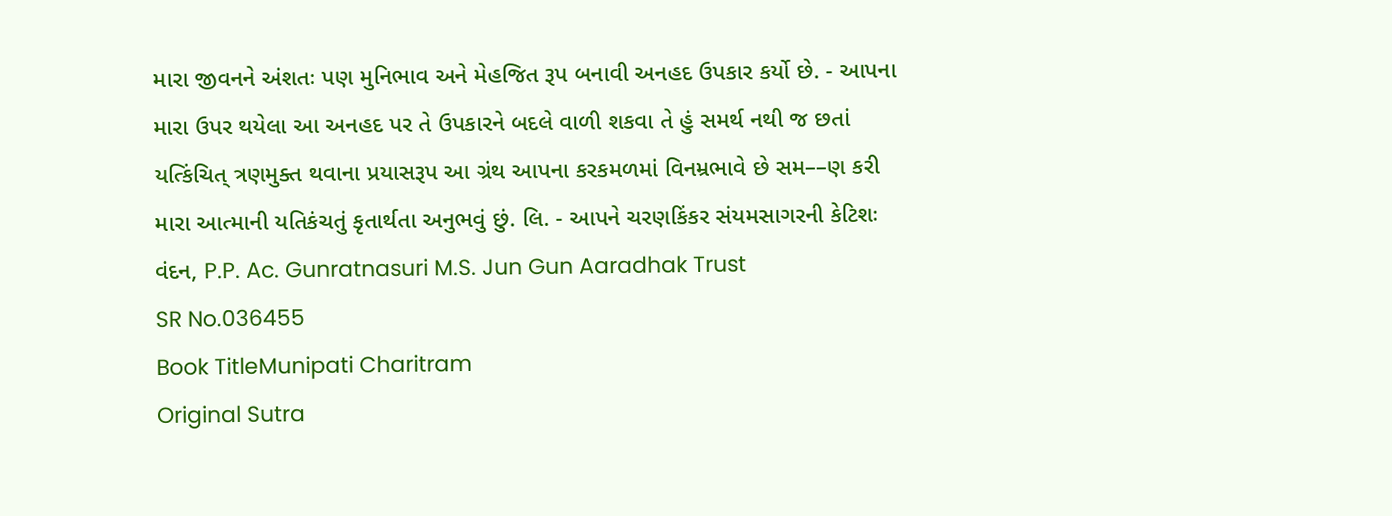મારા જીવનને અંશતઃ પણ મુનિભાવ અને મેહજિત રૂપ બનાવી અનહદ ઉપકાર કર્યો છે. - આપના મારા ઉપર થયેલા આ અનહદ પર તે ઉપકારને બદલે વાળી શકવા તે હું સમર્થ નથી જ છતાં યત્કિંચિત્ ત્રણમુક્ત થવાના પ્રયાસરૂપ આ ગ્રંથ આપના કરકમળમાં વિનમ્રભાવે છે સમ––ણ કરી મારા આત્માની યતિકંચતું કૃતાર્થતા અનુભવું છું. લિ. - આપને ચરણકિંકર સંયમસાગરની કેટિશઃ વંદન, P.P. Ac. Gunratnasuri M.S. Jun Gun Aaradhak Trust
SR No.036455
Book TitleMunipati Charitram
Original Sutra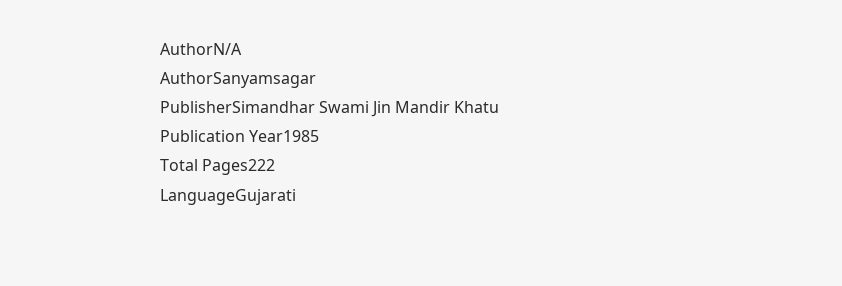AuthorN/A
AuthorSanyamsagar
PublisherSimandhar Swami Jin Mandir Khatu
Publication Year1985
Total Pages222
LanguageGujarati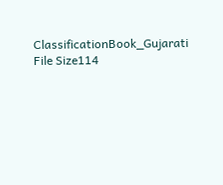ClassificationBook_Gujarati
File Size114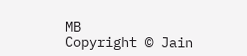MB
Copyright © Jain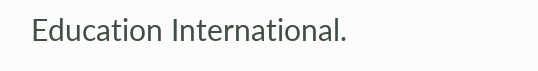Education International.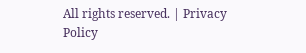All rights reserved. | Privacy Policy